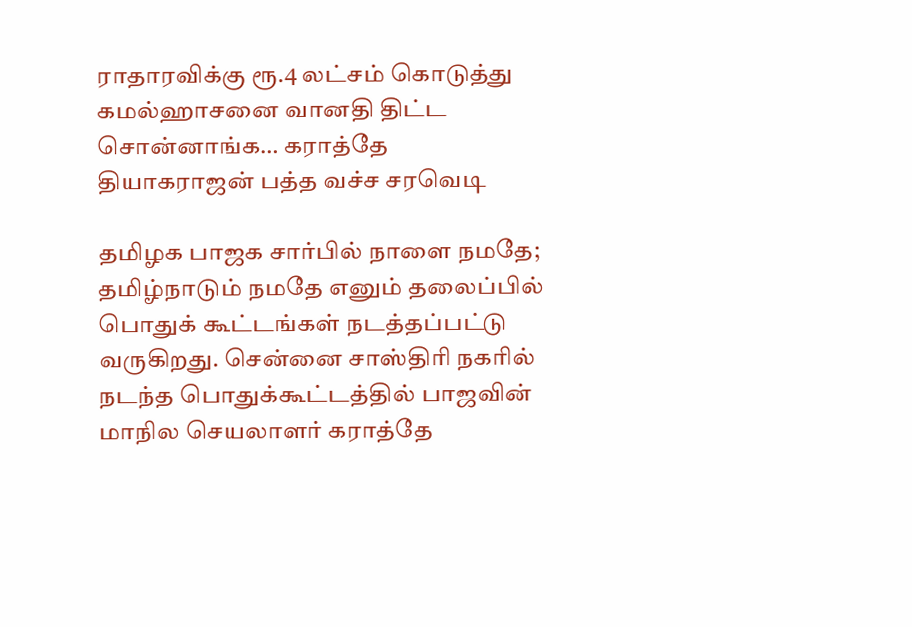ராதாரவிக்கு ரூ.4 லட்சம் கொடுத்து கமல்ஹாசனை வானதி திட்ட சொன்னாங்க… கராத்தே தியாகராஜன் பத்த வச்ச சரவெடி

தமிழக பாஜக சார்பில் நாளை நமதே; தமிழ்நாடும் நமதே எனும் தலைப்பில் பொதுக் கூட்டங்கள் நடத்தப்பட்டு வருகிறது. சென்னை சாஸ்திரி நகரில் நடந்த பொதுக்கூட்டத்தில் பாஜவின் மாநில செயலாளர் கராத்தே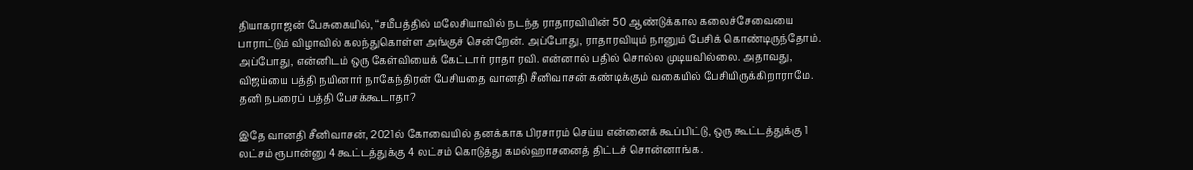தியாகராஜன் பேசுகையில், ‘‘சமீபத்தில் மலேசியாவில் நடந்த ராதாரவியின் 50 ஆண்டுக்கால கலைச்சேவையை பாராட்டும் விழாவில் கலந்துகொள்ள அங்குச் சென்றேன். அப்போது, ராதாரவியும் நானும் பேசிக் கொண்டிருந்தோம். அப்போது, என்னிடம் ஒரு கேள்வியைக் கேட்டார் ராதா ரவி. என்னால் பதில் சொல்ல முடியவில்லை. அதாவது, விஜய்யை பத்தி நயினார் நாகேந்திரன் பேசியதை வானதி சீனிவாசன் கண்டிக்கும் வகையில் பேசியிருக்கிறாராமே. தனி நபரைப் பத்தி பேசக்கூடாதா?

இதே வானதி சீனிவாசன், 2021ல் கோவையில் தனக்காக பிரசாரம் செய்ய என்னைக் கூப்பிட்டு, ஒரு கூட்டத்துக்கு 1 லட்சம் ரூபான்னு 4 கூட்டத்துக்கு 4 லட்சம் கொடுத்து கமல்ஹாசனைத் திட்டச் சொன்னாங்க.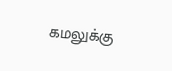கமலுக்கு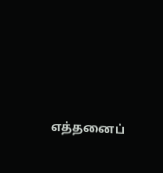எத்தனைப்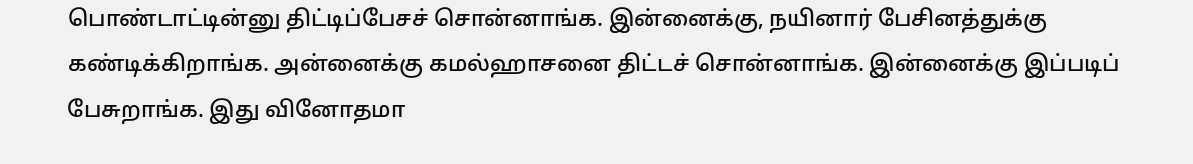பொண்டாட்டின்னு திட்டிப்பேசச் சொன்னாங்க. இன்னைக்கு, நயினார் பேசினத்துக்கு கண்டிக்கிறாங்க. அன்னைக்கு கமல்ஹாசனை திட்டச் சொன்னாங்க. இன்னைக்கு இப்படிப் பேசுறாங்க. இது வினோதமா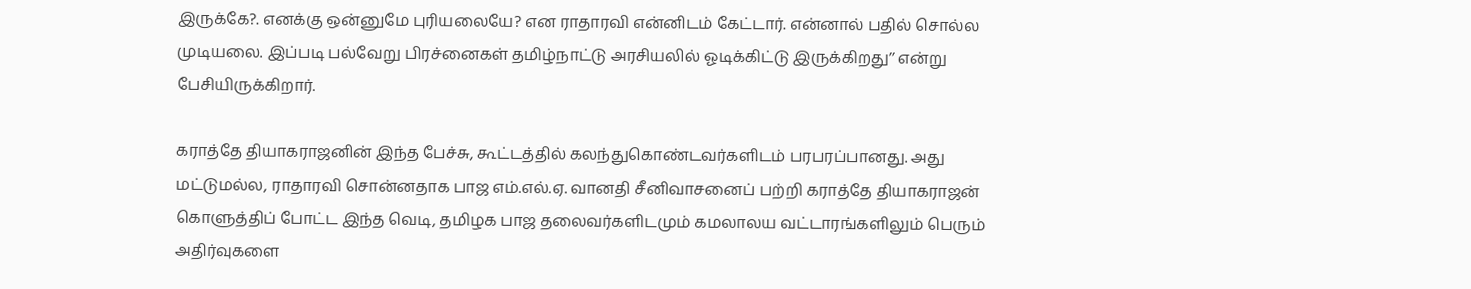இருக்கே?. எனக்கு ஒன்னுமே புரியலையே? என ராதாரவி என்னிடம் கேட்டார். என்னால் பதில் சொல்ல முடியலை. இப்படி பல்வேறு பிரச்னைகள் தமிழ்நாட்டு அரசியலில் ஓடிக்கிட்டு இருக்கிறது’’ என்று பேசியிருக்கிறார்.

கராத்தே தியாகராஜனின் இந்த பேச்சு, கூட்டத்தில் கலந்துகொண்டவர்களிடம் பரபரப்பானது. அது மட்டுமல்ல, ராதாரவி சொன்னதாக பாஜ எம்.எல்.ஏ. வானதி சீனிவாசனைப் பற்றி கராத்தே தியாகராஜன் கொளுத்திப் போட்ட இந்த வெடி, தமிழக பாஜ தலைவர்களிடமும் கமலாலய வட்டாரங்களிலும் பெரும் அதிர்வுகளை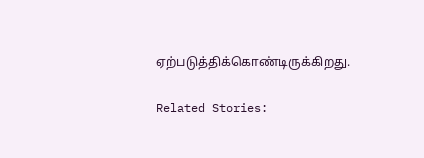ஏற்படுத்திக்கொண்டிருக்கிறது.

Related Stories: